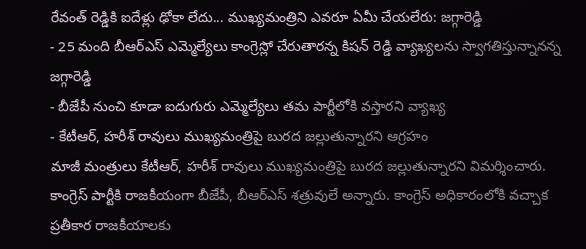రేవంత్ రెడ్డికి ఐదేళ్లు ఢోకా లేదు... ముఖ్యమంత్రిని ఎవరూ ఏమీ చేయలేరు: జగ్గారెడ్డి
- 25 మంది బీఆర్ఎస్ ఎమ్మెల్యేలు కాంగ్రెస్లో చేరుతారన్న కిషన్ రెడ్డి వ్యాఖ్యలను స్వాగతిస్తున్నానన్న జగ్గారెడ్డి
- బీజేపీ నుంచి కూడా ఐదుగురు ఎమ్మెల్యేలు తమ పార్టీలోకి వస్తారని వ్యాఖ్య
- కేటీఆర్, హరీశ్ రావులు ముఖ్యమంత్రిపై బురద జల్లుతున్నారని ఆగ్రహం
మాజీ మంత్రులు కేటీఆర్, హరీశ్ రావులు ముఖ్యమంత్రిపై బురద జల్లుతున్నారని విమర్శించారు. కాంగ్రెస్ పార్టీకి రాజకీయంగా బీజేపీ, బీఆర్ఎస్ శత్రువులే అన్నారు. కాంగ్రెస్ అధికారంలోకి వచ్చాక ప్రతీకార రాజకీయాలకు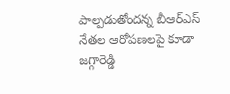పాల్పడుతోందన్న బీఆర్ఎస్ నేతల ఆరోపణలపై కూడా జగ్గారెడ్డి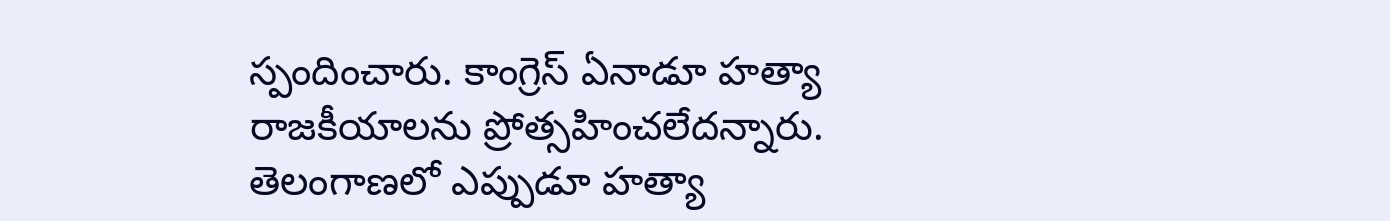స్పందించారు. కాంగ్రెస్ ఏనాడూ హత్యా రాజకీయాలను ప్రోత్సహించలేదన్నారు. తెలంగాణలో ఎప్పుడూ హత్యా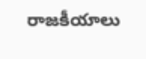రాజకీయాలు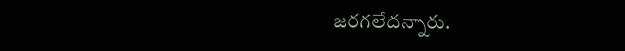జరగలేదన్నారు.